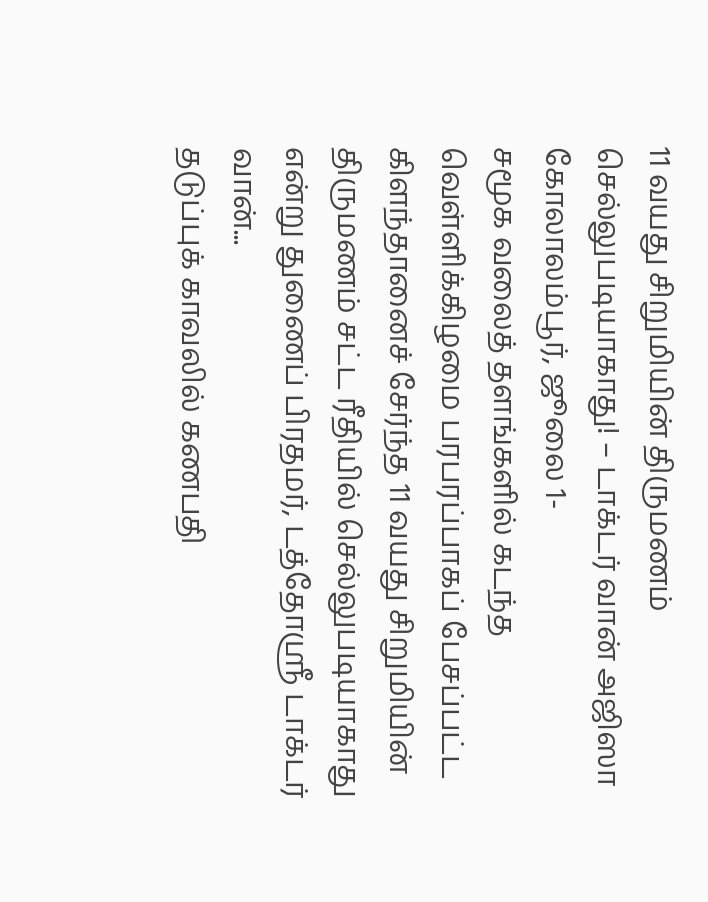11 வயது சிறுமியின் திருமணம் செல்லுபடியாகாது! – டாக்டர் வான் அஜிஸா
கோலாலம்பூர், ஜூலை 1-
சமூக வலைத் தளங்களில் கடந்த வெள்ளிக்கிழமை பரபரப்பாகப் பேசப்பட்ட கிளந்தானைச் சேர்ந்த 11 வயது சிறுமியின் திருமணம் சட்ட ரீதியில் செல்லுபடியாகாது என்று துணைப் பிரதமர், டத்தோஸ்ரீ டாக்டர் வான்...
தடுப்புக் காவலில் கணபதி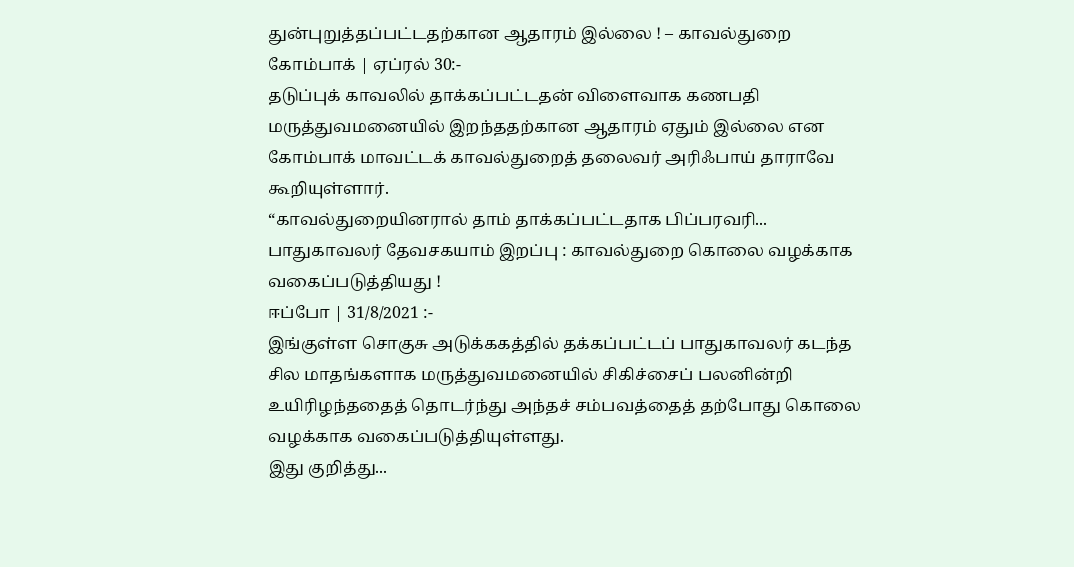துன்புறுத்தப்பட்டதற்கான ஆதாரம் இல்லை ! – காவல்துறை
கோம்பாக் | ஏப்ரல் 30:-
தடுப்புக் காவலில் தாக்கப்பட்டதன் விளைவாக கணபதி மருத்துவமனையில் இறந்ததற்கான ஆதாரம் ஏதும் இல்லை என கோம்பாக் மாவட்டக் காவல்துறைத் தலைவர் அரிஃபாய் தாராவே கூறியுள்ளார்.
“காவல்துறையினரால் தாம் தாக்கப்பட்டதாக பிப்பரவரி...
பாதுகாவலர் தேவசகயாம் இறப்பு : காவல்துறை கொலை வழக்காக வகைப்படுத்தியது !
ஈப்போ | 31/8/2021 :-
இங்குள்ள சொகுசு அடுக்ககத்தில் தக்கப்பட்டப் பாதுகாவலர் கடந்த சில மாதங்களாக மருத்துவமனையில் சிகிச்சைப் பலனின்றி உயிரிழந்ததைத் தொடர்ந்து அந்தச் சம்பவத்தைத் தற்போது கொலை வழக்காக வகைப்படுத்தியுள்ளது.
இது குறித்து...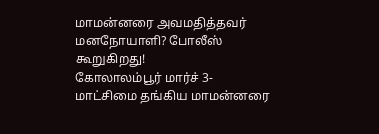மாமன்னரை அவமதித்தவர் மனநோயாளி? போலீஸ் கூறுகிறது!
கோலாலம்பூர் மார்ச் 3-
மாட்சிமை தங்கிய மாமன்னரை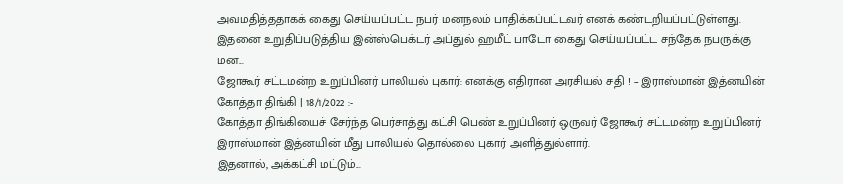அவமதித்ததாகக் கைது செய்யப்பட்ட நபர் மனநலம் பாதிக்கப்பட்டவர் எனக் கண்டறியப்பட்டுள்ளது. இதனை உறுதிப்படுத்திய இன்ஸ்பெக்டர் அப்துல் ஹமீட் பாடோ கைது செய்யப்பட்ட சந்தேக நபருக்கு மன...
ஜோகூர் சட்டமன்ற உறுப்பினர் பாலியல் புகார்: எனக்கு எதிரான அரசியல் சதி ! – இராஸ்மான் இத்னயின்
கோத்தா திங்கி | 18/1/2022 :-
கோத்தா திங்கியைச் சேர்ந்த பெர்சாத்து கட்சி பெண் உறுப்பினர் ஒருவர் ஜோகூர் சட்டமன்ற உறுப்பினர் இராஸ்மான் இத்னயின் மீது பாலியல் தொல்லை புகார் அளித்துல்ளார்.
இதனால், அக்கட்சி மட்டும்...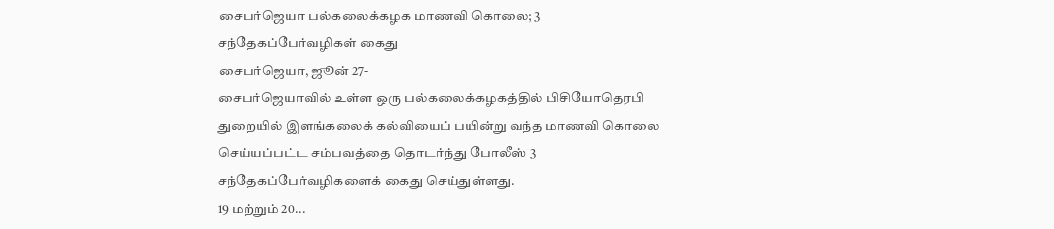சைபர்ஜெயா பல்கலைக்கழக மாணவி கொலை; 3 சந்தேகப்பேர்வழிகள் கைது
சைபர்ஜெயா, ஜூன் 27-
சைபர்ஜெயாவில் உள்ள ஒரு பல்கலைக்கழகத்தில் பிசியோதெரபி துறையில் இளங்கலைக் கல்வியைப் பயின்று வந்த மாணவி கொலை செய்யப்பட்ட சம்பவத்தை தொடர்ந்து போலீஸ் 3 சந்தேகப்பேர்வழிகளைக் கைது செய்துள்ளது.
19 மற்றும் 20...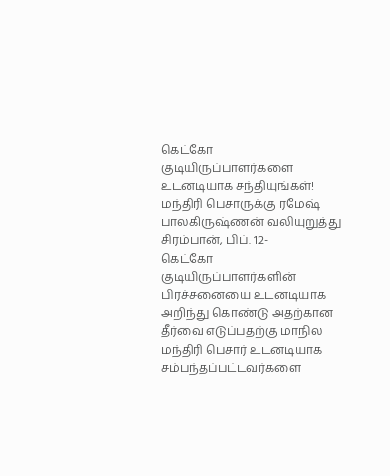கெட்கோ குடியிருப்பாளர்களை உடனடியாக சந்தியுங்கள்! மந்திரி பெசாருக்கு ரமேஷ் பாலகிருஷ்ணன் வலியுறுத்து
சிரம்பான், பிப். 12-
கெட்கோ குடியிருப்பாளர்களின் பிரச்சனையை உடனடியாக அறிந்து கொண்டு அதற்கான தீர்வை எடுப்பதற்கு மாநில மந்திரி பெசார் உடனடியாக சம்பந்தப்பட்டவர்களை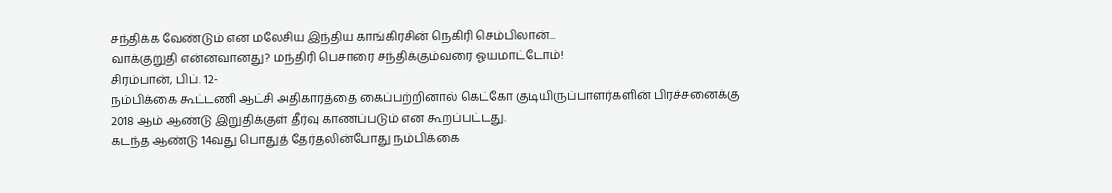சந்திக்க வேண்டும் என மலேசிய இந்திய காங்கிரசின் நெகிரி செம்பிலான்...
வாக்குறுதி என்னவானது? மந்திரி பெசாரை சந்திக்கும்வரை ஓயமாட்டோம்!
சிரம்பான், பிப். 12-
நம்பிக்கை கூட்டணி ஆட்சி அதிகாரத்தை கைப்பற்றினால் கெட்கோ குடியிருப்பாளர்களின் பிரச்சனைக்கு 2018 ஆம் ஆண்டு இறுதிக்குள் தீர்வு காணப்படும் என கூறப்பட்டது.
கடந்த ஆண்டு 14வது பொதுத் தேர்தலின்போது நம்பிக்கை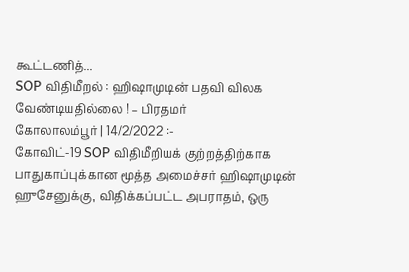கூட்டணித்...
SOP விதிமீறல் : ஹிஷாமுடின் பதவி விலக வேண்டியதில்லை ! – பிரதமர்
கோலாலம்பூர் | 14/2/2022 :-
கோவிட்-19 SOP விதிமீறியக் குற்றத்திற்காக பாதுகாப்புக்கான மூத்த அமைச்சர் ஹிஷாமுடின் ஹுசேனுக்கு, விதிக்கப்பட்ட அபராதம், ஒரு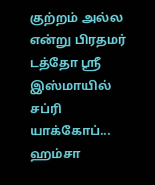குற்றம் அல்ல என்று பிரதமர் டத்தோ ஶ்ரீ இஸ்மாயில் சப்ரி யாக்கோப்...
ஹம்சா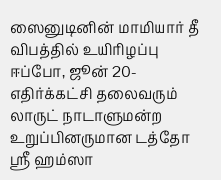ஸைனுடினின் மாமியார் தீ விபத்தில் உயிரிழப்பு
ஈப்போ, ஜூன் 20-
எதிர்க்கட்சி தலைவரும் லாருட் நாடாளுமன்ற உறுப்பினருமான டத்தோ ஸ்ரீ ஹம்ஸா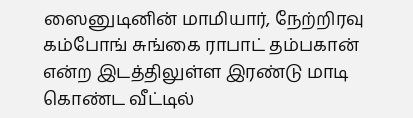ஸைனுடினின் மாமியார், நேற்றிரவு கம்போங் சுங்கை ராபாட் தம்பகான் என்ற இடத்திலுள்ள இரண்டு மாடி கொண்ட வீட்டில்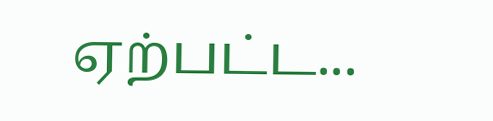ஏற்பட்ட...